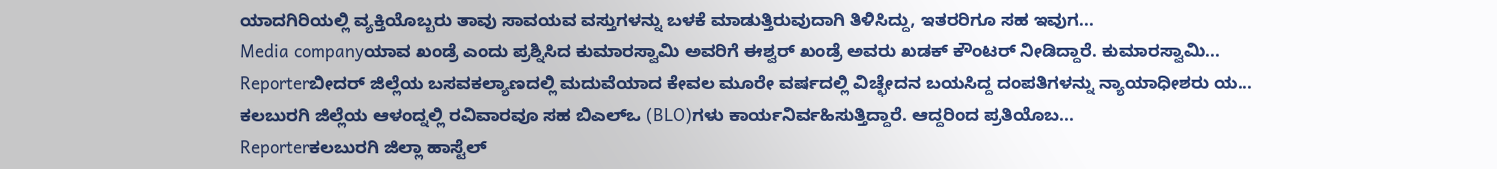ಯಾದಗಿರಿಯಲ್ಲಿ ವ್ಯಕ್ತಿಯೊಬ್ಬರು ತಾವು ಸಾವಯವ ವಸ್ತುಗಳನ್ನು ಬಳಕೆ ಮಾಡುತ್ತಿರುವುದಾಗಿ ತಿಳಿಸಿದ್ದು, ಇತರರಿಗೂ ಸಹ ಇವುಗ...
Media companyಯಾವ ಖಂಡ್ರೆ ಎಂದು ಪ್ರಶ್ನಿಸಿದ ಕುಮಾರಸ್ವಾಮಿ ಅವರಿಗೆ ಈಶ್ವರ್ ಖಂಡ್ರೆ ಅವರು ಖಡಕ್ ಕೌಂಟರ್ ನೀಡಿದ್ದಾರೆ. ಕುಮಾರಸ್ವಾಮಿ...
Reporterಬೀದರ್ ಜಿಲ್ಲೆಯ ಬಸವಕಲ್ಯಾಣದಲ್ಲಿ ಮದುವೆಯಾದ ಕೇವಲ ಮೂರೇ ವರ್ಷದಲ್ಲಿ ವಿಚ್ಛೇದನ ಬಯಸಿದ್ದ ದಂಪತಿಗಳನ್ನು ನ್ಯಾಯಾಧೀಶರು ಯ...
ಕಲಬುರಗಿ ಜಿಲ್ಲೆಯ ಆಳಂದ್ನಲ್ಲಿ ರವಿವಾರವೂ ಸಹ ಬಿಎಲ್ಒ (BLO)ಗಳು ಕಾರ್ಯನಿರ್ವಹಿಸುತ್ತಿದ್ದಾರೆ. ಆದ್ದರಿಂದ ಪ್ರತಿಯೊಬ...
Reporterಕಲಬುರಗಿ ಜಿಲ್ಲಾ ಹಾಸ್ಟೆಲ್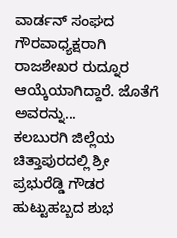ವಾರ್ಡನ್ ಸಂಘದ ಗೌರವಾಧ್ಯಕ್ಷರಾಗಿ ರಾಜಶೇಖರ ರುದ್ನೂರ ಆಯ್ಕೆಯಾಗಿದ್ದಾರೆ. ಜೊತೆಗೆ ಅವರನ್ನು...
ಕಲಬುರಗಿ ಜಿಲ್ಲೆಯ ಚಿತ್ತಾಪುರದಲ್ಲಿ ಶ್ರೀ ಪ್ರಭುರೆಡ್ಡಿ ಗೌಡರ ಹುಟ್ಟುಹಬ್ಬದ ಶುಭ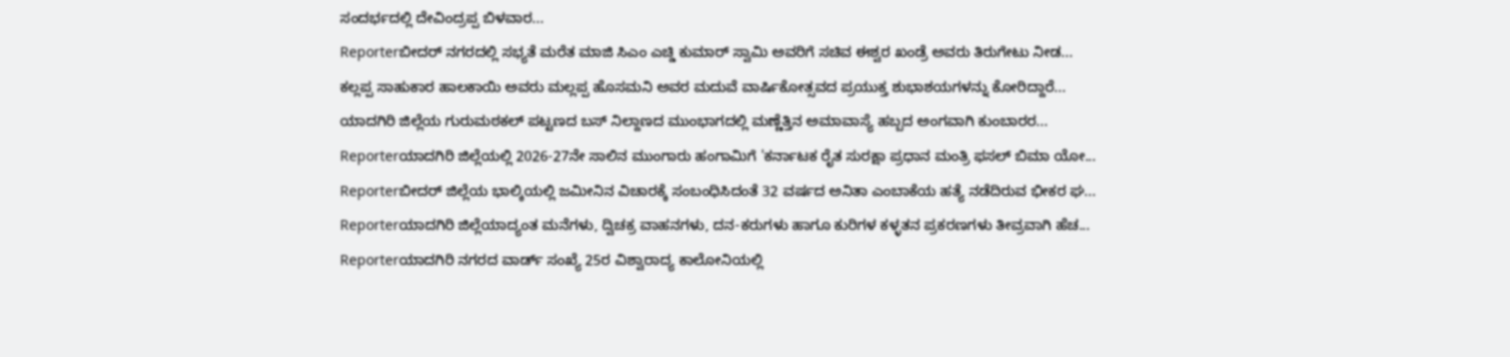ಸಂದರ್ಭದಲ್ಲಿ ದೇವಿಂದ್ರಪ್ಪ ಬಿಳವಾರ...
Reporterಬೀದರ್ ನಗರದಲ್ಲಿ ಸಭ್ಯತೆ ಮರೆತ ಮಾಜಿ ಸಿಎಂ ಎಚ್ಡಿ ಕುಮಾರ್ ಸ್ವಾಮಿ ಅವರಿಗೆ ಸಚಿವ ಈಶ್ವರ ಖಂಡ್ರೆ ಅವರು ತಿರುಗೇಟು ನೀಡ...
ಕಲ್ಲಪ್ಪ ಸಾಹುಕಾರ ಹಾಲಕಾಯಿ ಅವರು ಮಲ್ಲಪ್ಪ ಹೊಸಮನಿ ಅವರ ಮದುವೆ ವಾರ್ಷಿಕೋತ್ಸವದ ಪ್ರಯುಕ್ತ ಶುಭಾಶಯಗಳನ್ನು ಕೋರಿದ್ದಾರೆ...
ಯಾದಗಿರಿ ಜಿಲ್ಲೆಯ ಗುರುಮಠಕಲ್ ಪಟ್ಟಣದ ಬಸ್ ನಿಲ್ದಾಣದ ಮುಂಭಾಗದಲ್ಲಿ ಮಣ್ಣೆತ್ತಿನ ಅಮಾವಾಸ್ಯೆ ಹಬ್ಬದ ಅಂಗವಾಗಿ ಕುಂಬಾರರ...
Reporterಯಾದಗಿರಿ ಜಿಲ್ಲೆಯಲ್ಲಿ 2026-27ನೇ ಸಾಲಿನ ಮುಂಗಾರು ಹಂಗಾಮಿಗೆ 'ಕರ್ನಾಟಕ ರೈತ ಸುರಕ್ಷಾ ಪ್ರಧಾನ ಮಂತ್ರಿ ಫಸಲ್ ಬಿಮಾ ಯೋ...
Reporterಬೀದರ್ ಜಿಲ್ಲೆಯ ಭಾಲ್ಕಿಯಲ್ಲಿ ಜಮೀನಿನ ವಿಚಾರಕ್ಕೆ ಸಂಬಂಧಿಸಿದಂತೆ 32 ವರ್ಷದ ಅನಿತಾ ಎಂಬಾಕೆಯ ಹತ್ಯೆ ನಡೆದಿರುವ ಭೀಕರ ಘ...
Reporterಯಾದಗಿರಿ ಜಿಲ್ಲೆಯಾದ್ಯಂತ ಮನೆಗಳು, ದ್ವಿಚಕ್ರ ವಾಹನಗಳು, ದನ-ಕರುಗಳು ಹಾಗೂ ಕುರಿಗಳ ಕಳ್ಳತನ ಪ್ರಕರಣಗಳು ತೀವ್ರವಾಗಿ ಹೆಚ...
Reporterಯಾದಗಿರಿ ನಗರದ ವಾರ್ಡ್ ಸಂಖ್ಯೆ 25ರ ವಿಶ್ವಾರಾದ್ಯ ಕಾಲೋನಿಯಲ್ಲಿ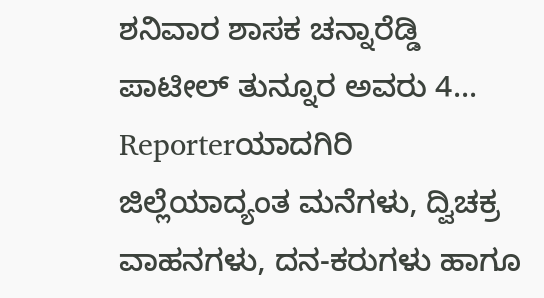ಶನಿವಾರ ಶಾಸಕ ಚನ್ನಾರೆಡ್ಡಿ ಪಾಟೀಲ್ ತುನ್ನೂರ ಅವರು 4...
Reporterಯಾದಗಿರಿ ಜಿಲ್ಲೆಯಾದ್ಯಂತ ಮನೆಗಳು, ದ್ವಿಚಕ್ರ ವಾಹನಗಳು, ದನ-ಕರುಗಳು ಹಾಗೂ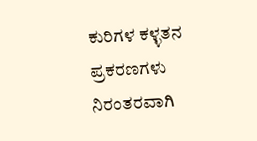ಕುರಿಗಳ ಕಳ್ಳತನ ಪ್ರಕರಣಗಳು ನಿರಂತರವಾಗಿ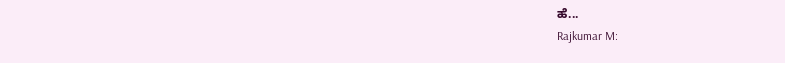ಹೆ...
Rajkumar M: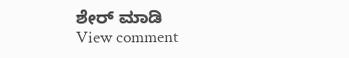ಶೇರ್ ಮಾಡಿ
View comment